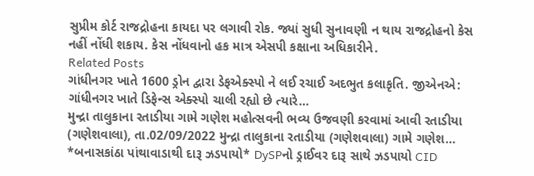સુપ્રીમ કોર્ટ રાજદ્રોહના કાયદા પર લગાવી રોક. જ્યાં સુધી સુનાવણી ન થાય રાજદ્રોહનો કેસ નહીં નોંધી શકાય. કેસ નોંધવાનો હક માત્ર એસપી કક્ષાના અધિકારીને.
Related Posts
ગાંધીનગર ખાતે 1600 ડ્રોન દ્વારા ડેફએક્સ્પો ને લઈ રચાઈ અદભુત કલાકૃતિ. જીએનએ: ગાંધીનગર ખાતે ડિફેન્સ એક્સ્પો ચાલી રહ્યો છે ત્યારે…
મુન્દ્રા તાલુકાના રતાડીયા ગામે ગણેશ મહોત્સવની ભવ્ય ઉજવણી કરવામાં આવી રતાડીયા (ગણેશવાલા), તા.02/09/2022 મુન્દ્રા તાલુકાના રતાડીયા (ગણેશવાલા) ગામે ગણેશ…
*બનાસકાંઠા પાંથાવાડાથી દારૂ ઝડપાયો* DySPનો ડ્રાઈવર દારૂ સાથે ઝડપાયો CID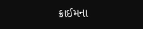ક્રાઈમના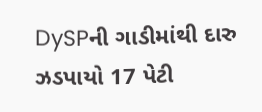DySPની ગાડીમાંથી દારુ ઝડપાયો 17 પેટી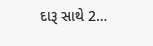દારૂ સાથે 2…